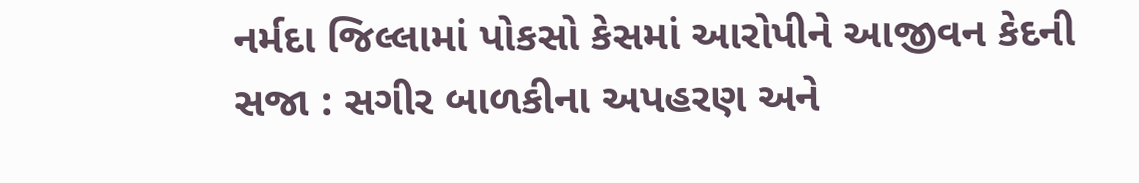નર્મદા જિલ્લામાં પોકસો કેસમાં આરોપીને આજીવન કેદની સજા : સગીર બાળકીના અપહરણ અને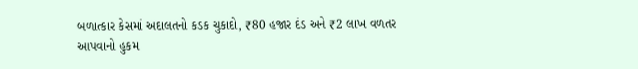બળાત્કાર કેસમાં અદાલતનો કડક ચુકાદો, ₹80 હજાર દંડ અને ₹2 લાખ વળતર આપવાનો હુકમ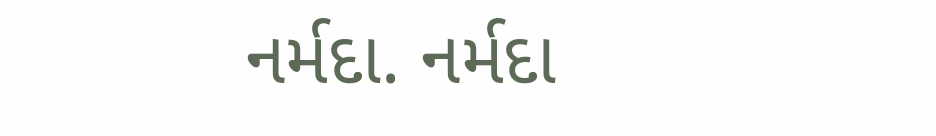નર્મદા. નર્મદા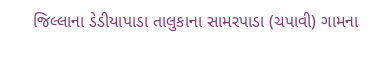જિલ્લાના ડેડીયાપાડા તાલુકાના સામરપાડા (ચપાવી) ગામના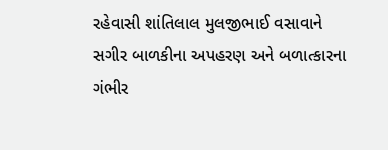રહેવાસી શાંતિલાલ મુલજીભાઈ વસાવાને સગીર બાળકીના અપહરણ અને બળાત્કારના ગંભીર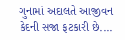ગુનામાં અદાલતે આજીવન કેદની સજા ફટકારી છે....